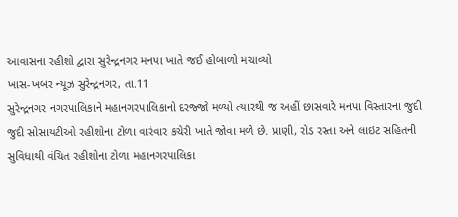આવાસના રહીશો દ્વારા સુરેન્દ્રનગર મનપા ખાતે જઈ હોબાળો મચાવ્યો
ખાસ-ખબર ન્યૂઝ સુરેન્દ્રનગર, તા.11
સુરેન્દ્રનગર નગરપાલિકાને મહાનગરપાલિકાનો દરજ્જો મળ્યો ત્યારથી જ અહીં છાસવારે મનપા વિસ્તારના જુદી જુદી સોસાયટીઓ રહીશોના ટોળા વારંવાર કચેરી ખાતે જોવા મળે છે. પ્રાણી, રોડ રસ્તા અને લાઇટ સહિતની સુવિધાથી વંચિત રહીશોના ટોળા મહાનગરપાલિકા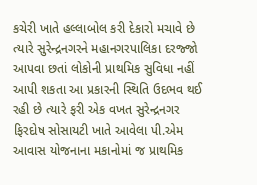કચેરી ખાતે હલ્લાબોલ કરી દેકારો મચાવે છે ત્યારે સુરેન્દ્રનગરને મહાનગરપાલિકા દરજ્જો આપવા છતાં લોકોની પ્રાથમિક સુવિધા નહીં આપી શકતા આ પ્રકારની સ્થિતિ ઉદભવ થઈ રહી છે ત્યારે ફરી એક વખત સુરેન્દ્રનગર ફિરદોષ સોસાયટી ખાતે આવેલા પી.એમ આવાસ યોજનાના મકાનોમાં જ પ્રાથમિક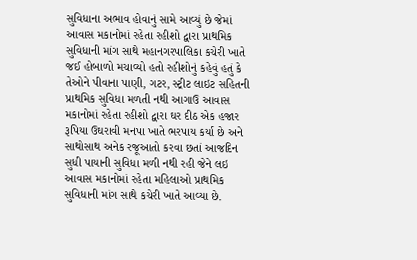સુવિધાના અભાવ હોવાનું સામે આવ્યું છે જેમાં આવાસ મકાનોમાં રહેતા રહીશો દ્વારા પ્રાથમિક સુવિધાની માંગ સાથે મહાનગરપાલિકા કચેરી ખાતે જઈ હોબાળો મચાવ્યો હતો રહીશોનું કહેવું હતું કે તેઓને પીવાના પાણી, ગટર, સ્ટ્રીટ લાઇટ સહિતની પ્રાથમિક સુવિધા મળતી નથી આગાઉ આવાસ મકાનોમાં રહેતા રહીશો દ્વારા ઘર દીઠ એક હજાર રૂપિયા ઉઘરાવી મનપા ખાતે ભરપાય કર્યા છે અને સાથોસાથ અનેક રજૂઆતો કરવા છતાં આજદિન સુધી પાયાની સુવિધા મળી નથી રહી જેને લઇ આવાસ મકાનોમાં રહેતા મહિલાઓ પ્રાથમિક સુવિધાની માંગ સાથે કચેરી ખાતે આવ્યા છે.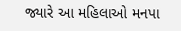જ્યારે આ મહિલાઓ મનપા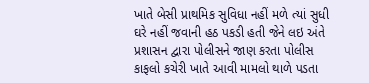ખાતે બેસી પ્રાથમિક સુવિધા નહીં મળે ત્યાં સુધી ઘરે નહીં જવાની હઠ પકડી હતી જેને લઇ અંતે પ્રશાસન દ્વારા પોલીસને જાણ કરતા પોલીસ કાફલો કચેરી ખાતે આવી મામલો થાળે પડતા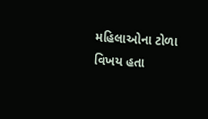મહિલાઓના ટોળા વિખય હતા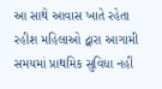આ સાથે આવાસ ખાતે રહેતા રહીશ મહિલાઓ દ્વારા આગામી સમયમાં પ્રાથમિક સુવિધા નહીં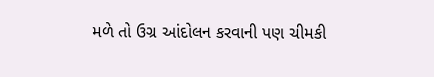મળે તો ઉગ્ર આંદોલન કરવાની પણ ચીમકી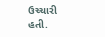ઉચ્ચારી હતી.